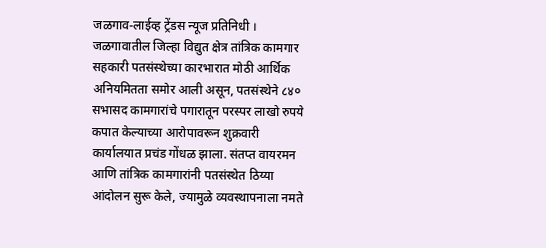जळगाव-लाईव्ह ट्रेंडस न्यूज प्रतिनिधी । जळगावातील जिल्हा विद्युत क्षेत्र तांत्रिक कामगार सहकारी पतसंस्थेच्या कारभारात मोठी आर्थिक अनियमितता समोर आली असून, पतसंस्थेने ८४० सभासद कामगारांचे पगारातून परस्पर लाखो रुपये कपात केल्याच्या आरोपावरून शुक्रवारी कार्यालयात प्रचंड गोंधळ झाला. संतप्त वायरमन आणि तांत्रिक कामगारांनी पतसंस्थेत ठिय्या आंदोलन सुरू केले, ज्यामुळे व्यवस्थापनाला नमते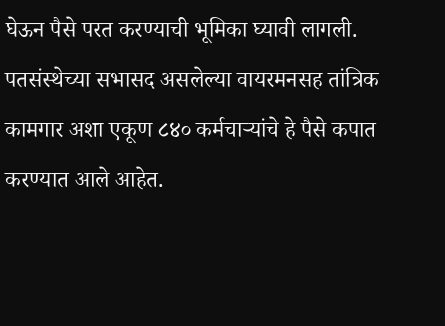घेऊन पैसे परत करण्याची भूमिका घ्यावी लागली.
पतसंस्थेच्या सभासद असलेल्या वायरमनसह तांत्रिक कामगार अशा एकूण ८४० कर्मचाऱ्यांचे हे पैसे कपात करण्यात आले आहेत.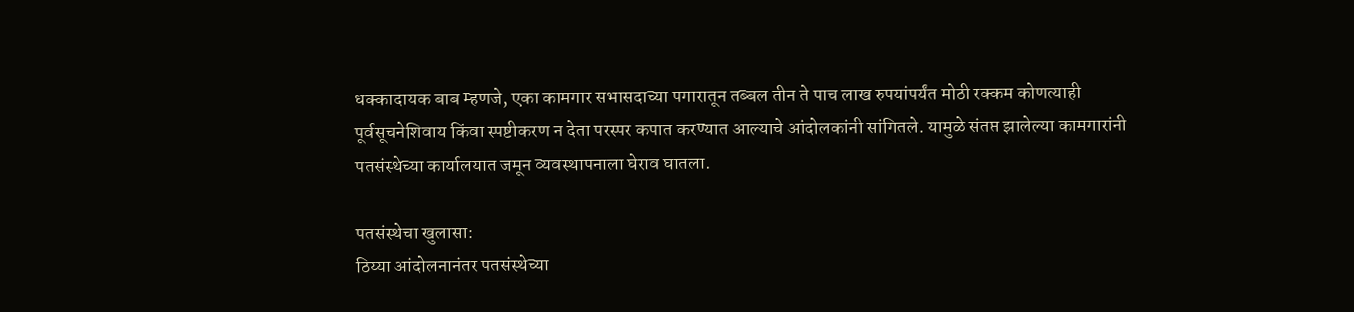धक्कादायक बाब म्हणजे, एका कामगार सभासदाच्या पगारातून तब्बल तीन ते पाच लाख रुपयांपर्यंत मोठी रक्कम कोणत्याही पूर्वसूचनेशिवाय किंवा स्पष्टीकरण न देता परस्पर कपात करण्यात आल्याचे आंदोलकांनी सांगितले. यामुळे संतप्त झालेल्या कामगारांनी पतसंस्थेच्या कार्यालयात जमून व्यवस्थापनाला घेराव घातला.

पतसंस्थेचा खुलासा:
ठिय्या आंदोलनानंतर पतसंस्थेच्या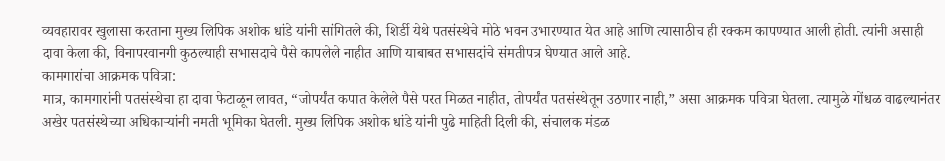व्यवहारावर खुलासा करताना मुख्य लिपिक अशोक धांडे यांनी सांगितले की, शिर्डी येथे पतसंस्थेचे मोठे भवन उभारण्यात येत आहे आणि त्यासाठीच ही रक्कम कापण्यात आली होती. त्यांनी असाही दावा केला की, विनापरवानगी कुठल्याही सभासदाचे पैसे कापलेले नाहीत आणि याबाबत सभासदांचे संमतीपत्र घेण्यात आले आहे.
कामगारांचा आक्रमक पवित्रा:
मात्र, कामगारांनी पतसंस्थेचा हा दावा फेटाळून लावत, “जोपर्यंत कपात केलेले पैसे परत मिळत नाहीत, तोपर्यंत पतसंस्थेतून उठणार नाही,” असा आक्रमक पवित्रा घेतला. त्यामुळे गोंधळ वाढल्यानंतर अखेर पतसंस्थेच्या अधिकाऱ्यांनी नमती भूमिका घेतली. मुख्य लिपिक अशोक धांडे यांनी पुढे माहिती दिली की, संचालक मंडळ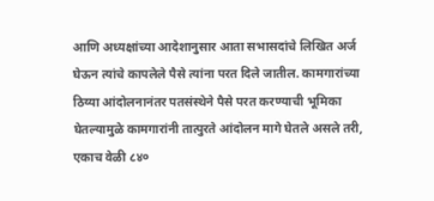आणि अध्यक्षांच्या आदेशानुसार आता सभासदांचे लिखित अर्ज घेऊन त्यांचे कापलेले पैसे त्यांना परत दिले जातील. कामगारांच्या ठिय्या आंदोलनानंतर पतसंस्थेने पैसे परत करण्याची भूमिका घेतल्यामुळे कामगारांनी तात्पुरते आंदोलन मागे घेतले असले तरी, एकाच वेळी ८४०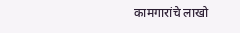कामगारांचे लाखो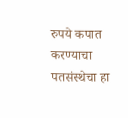रुपये कपात करण्याचा पतसंस्थेचा हा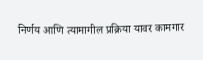निर्णय आणि त्यामागील प्रक्रिया यावर कामगार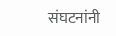संघटनांनी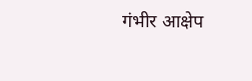गंभीर आक्षेप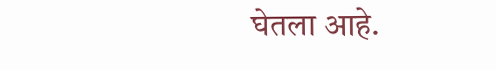घेतला आहे.